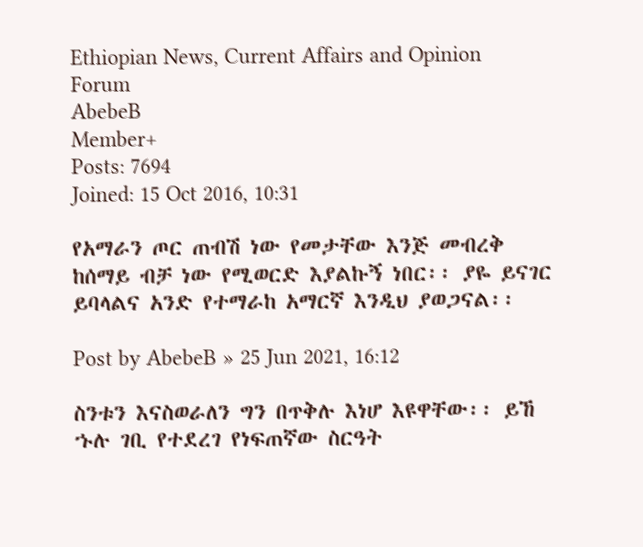Ethiopian News, Current Affairs and Opinion Forum
AbebeB
Member+
Posts: 7694
Joined: 15 Oct 2016, 10:31

የአማራን ጦር ጠብሽ ነው የመታቸው እንጅ መብረቅ ከሰማይ ብቻ ነው የሚወርድ እያልኩኝ ነበር፡፡ ያዬ ይናገር ይባላልና አንድ የተማራከ አማርኛ እንዲህ ያወጋናል፡፡

Post by AbebeB » 25 Jun 2021, 16:12

ስንቱን እናስወራለን ግን በጥቅሉ እነሆ እዩዋቸው፡፡ ይኸ ኁሉ ገቢ የተደረገ የነፍጠኛው ስርዓት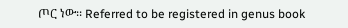ጦር ነው፡፡ Referred to be registered in genus book